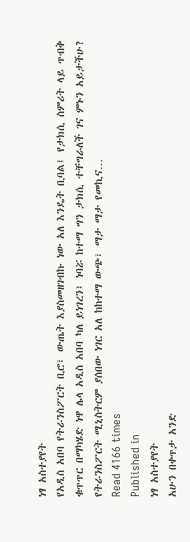ነፃ አስተያየት
የአዲስ አበባ የትራንስፖርት ቢሮ፣ ውጤት እያስመዘገብኩ ነው አለ እንዴት ቢባል፤ የታክሲ ስምሪት ላይ ጥብቅ ቁጥጥር በማካሄድ ነዋ ሌላ አዲስ አበባ ካለ ይነገረን፤ ነባሯ ከተማ ግን ታክሲ ተቸግራለች ገና ምኑን አይታችሁ? የትራንስፖርት ሚኒስትርም ያሰበው ነገር አለ ከከተማ ውጭ፣ ማታ ማታ የመኪና…
Read 4166 times
Published in
ነፃ አስተያየት
አሁን በቀጥታ አንድ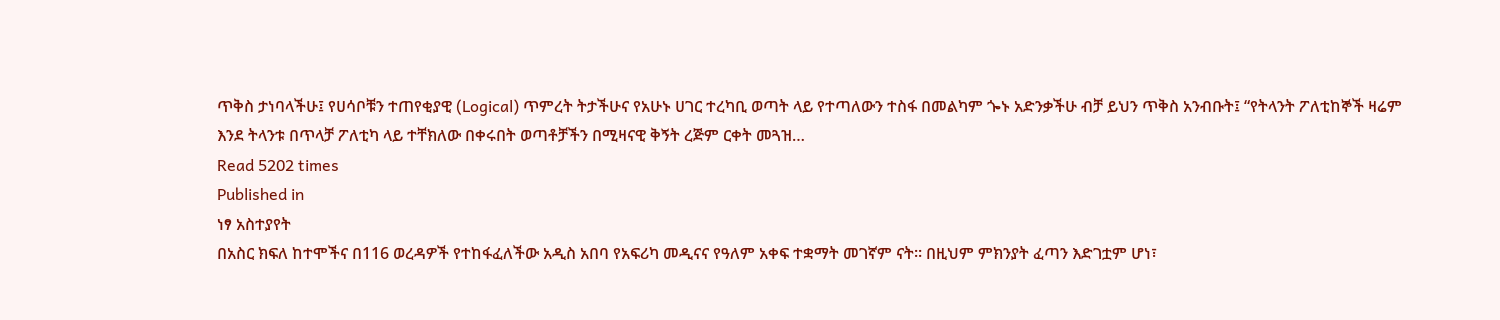ጥቅስ ታነባላችሁ፤ የሀሳቦቹን ተጠየቂያዊ (Logical) ጥምረት ትታችሁና የአሁኑ ሀገር ተረካቢ ወጣት ላይ የተጣለውን ተስፋ በመልካም ጐኑ አድንቃችሁ ብቻ ይህን ጥቅስ አንብቡት፤ “የትላንት ፖለቲከኞች ዛሬም እንደ ትላንቱ በጥላቻ ፖለቲካ ላይ ተቸክለው በቀሩበት ወጣቶቻችን በሚዛናዊ ቅኝት ረጅም ርቀት መጓዝ…
Read 5202 times
Published in
ነፃ አስተያየት
በአስር ክፍለ ከተሞችና በ116 ወረዳዎች የተከፋፈለችው አዲስ አበባ የአፍሪካ መዲናና የዓለም አቀፍ ተቋማት መገኛም ናት። በዚህም ምክንያት ፈጣን እድገቷም ሆነ፣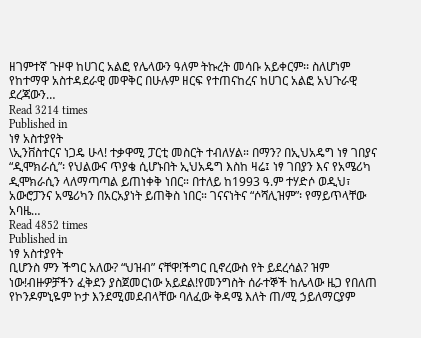ዘገምተኛ ጉዞዋ ከሀገር አልፎ የሌላውን ዓለም ትኩረት መሳቡ አይቀርም፡፡ ስለሆነም የከተማዋ አስተዳደራዊ መዋቅር በሁሉም ዘርፍ የተጠናከረና ከሀገር አልፎ አህጉራዊ ደረጃውን…
Read 3214 times
Published in
ነፃ አስተያየት
\ኢንቨስተርና ነጋዴ ሁላ! ተቃዋሚ ፓርቲ መስርት ተብለሃል። በማን? በኢህአዴግ ነፃ ገበያና “ዲሞክራሲ”፡ የህልውና ጥያቄ ሲሆኑበት ኢህአዴግ እስከ ዛሬ፤ ነፃ ገበያን እና የአሜሪካ ዲሞክራሲን ላለማጣጣል ይጠነቀቅ ነበር። በተለይ ከ1993 ዓ.ም ተሃድሶ ወዲህ፣ አውሮፓንና አሜሪካን በአርአያነት ይጠቅስ ነበር። ገናናነትና “ሶሻሊዝም”፡ የማይጥላቸው አባዜ…
Read 4852 times
Published in
ነፃ አስተያየት
ቢሆንስ ምን ችግር አለው? “ህዝብ” ናቸዋ!ችግር ቢኖረውስ የት ይደረሳል? ዝም ነው!ብዙዎቻችን ፈቅደን ያስጀመርነው አይደል!የመንግስት ሰራተኞች ከሌላው ዜጋ የበለጠ የኮንዶምኒዬም ኮታ እንደሚመደብላቸው ባለፈው ቅዳሜ እለት ጠ/ሚ ኃይለማርያም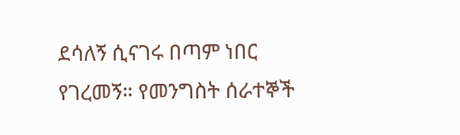ደሳለኝ ሲናገሩ በጣም ነበር የገረመኝ። የመንግስት ሰራተኞች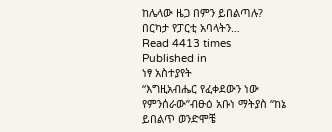ከሌላው ዜጋ በምን ይበልጣሉ? በርካታ የፓርቲ አባላትን…
Read 4413 times
Published in
ነፃ አስተያየት
“እግዚአብሔር የፈቀደውን ነው የምንሰራው”ብፁዕ አቡነ ማትያስ “ከኔ ይበልጥ ወንድሞቼ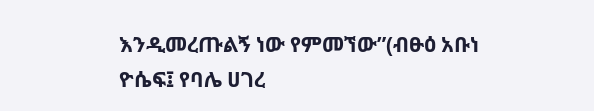እንዲመረጡልኝ ነው የምመኘው”(ብፁዕ አቡነ ዮሴፍ፤ የባሌ ሀገረ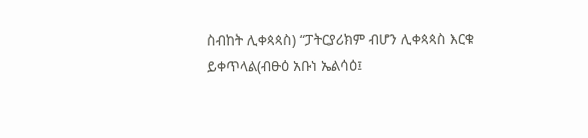ስብከት ሊቀጳጳስ) “ፓትርያሪክም ብሆን ሊቀጳጳስ እርቁ ይቀጥላል(ብፁዕ አቡነ ኤልሳዕ፤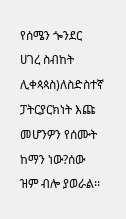የሰሜን ጐንደር ሀገረ ስብከት ሊቀጳጳስ)ለስድስተኛ ፓትርያርክነት እጩ መሆንዎን የሰሙት ከማን ነው?ሰው ዝም ብሎ ያወራል፡፡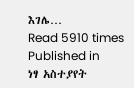እገሌ…
Read 5910 times
Published in
ነፃ አስተያየት